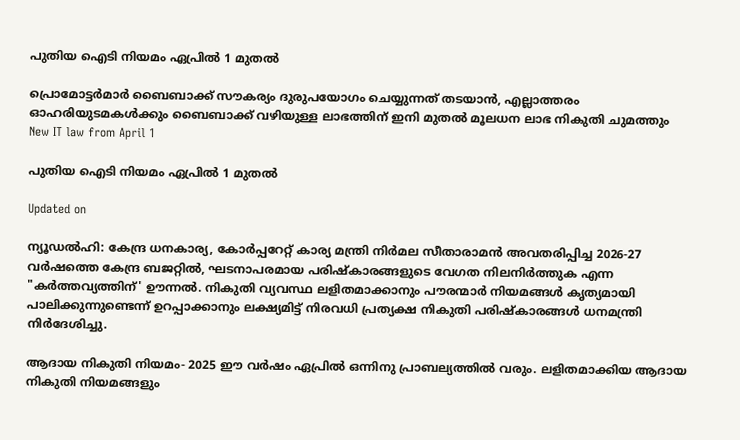പുതിയ ഐടി നിയമം ഏപ്രിൽ 1 മുതൽ

പ്രൊമോട്ടർമാർ ബൈബാക്ക് സൗകര്യം ദുരുപയോഗം ചെയ്യുന്നത് തടയാൻ, എല്ലാത്തരം ഓഹരിയുടമകൾക്കും ബൈബാക്ക് വഴിയുള്ള ലാഭത്തിന് ഇനി മുതൽ മൂലധന ലാഭ നികുതി ചുമത്തും
New IT law from April 1

പുതിയ ഐടി നിയമം ഏപ്രിൽ 1 മുതൽ

Updated on

ന്യൂഡൽഹി: കേന്ദ്ര ധനകാര്യ, കോർപ്പറേറ്റ് കാര്യ മന്ത്രി നിർമല സീതാരാമൻ അവതരിപ്പിച്ച 2026-27 വർഷത്തെ കേന്ദ്ര ബജറ്റിൽ, ഘടനാപരമായ പരിഷ്കാരങ്ങളുടെ വേഗത നിലനിർത്തുക എന്ന "കർത്തവ്യത്തിന്' ഊന്നൽ. നികുതി വ്യവസ്ഥ ലളിതമാക്കാനും പൗരന്മാർ നിയമങ്ങൾ കൃത്യമായി പാലിക്കുന്നുണ്ടെന്ന് ഉറപ്പാക്കാനും ലക്ഷ്യമിട്ട് നിരവധി പ്രത്യക്ഷ നികുതി പരിഷ്കാരങ്ങൾ ധനമന്ത്രി നിർദേശിച്ചു.

ആദായ നികുതി നിയമം- 2025 ഈ വർഷം ഏപ്രിൽ ഒന്നിനു പ്രാബല്യത്തിൽ വരും. ലളിതമാക്കിയ ആദായ നികുതി നിയമങ്ങളും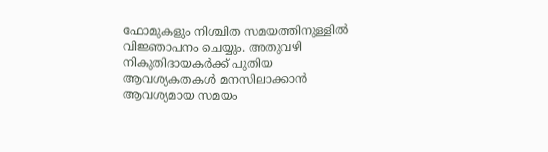ഫോമുകളും നിശ്ചിത സമയത്തിനുള്ളിൽ വിജ്ഞാപനം ചെയ്യും. അതുവഴി നികുതിദായകർക്ക് പുതിയ ആവശ്യകതകൾ മനസിലാക്കാൻ ആവശ്യമായ സമയം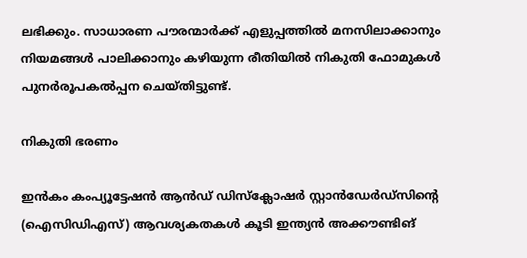ലഭിക്കും. സാധാരണ പൗരന്മാർക്ക് എളുപ്പത്തിൽ മനസിലാക്കാനും നിയമങ്ങൾ പാലിക്കാനും കഴിയുന്ന രീതിയിൽ നികുതി ഫോമുകൾ പുനർരൂപകൽപ്പന ചെയ്തിട്ടുണ്ട്.

നികുതി ഭരണം

ഇൻകം കംപ്യൂട്ടേഷൻ ആൻഡ് ഡിസ്ക്ലോഷർ സ്റ്റാൻഡേർഡ്‌സിന്‍റെ (ഐസിഡിഎസ്) ആവശ്യകതകൾ കൂടി ഇന്ത്യൻ അക്കൗണ്ടിങ്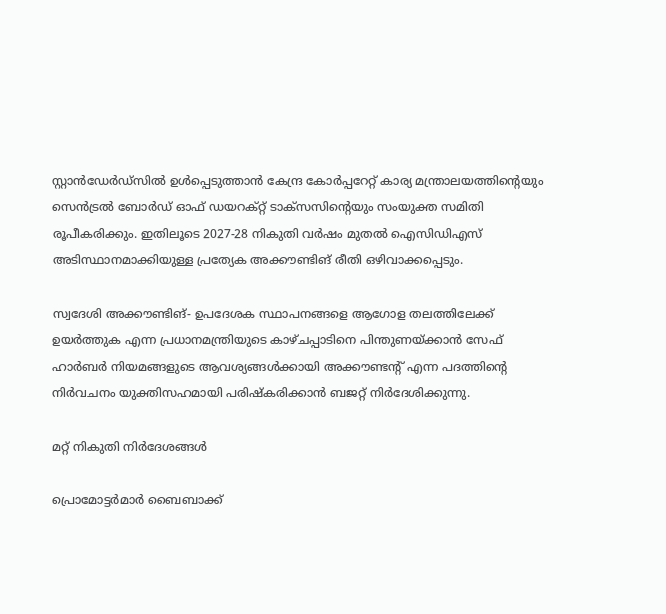സ്റ്റാൻഡേർഡ്‌സിൽ ഉൾപ്പെടുത്താൻ കേന്ദ്ര കോർപ്പറേറ്റ് കാര്യ മന്ത്രാലയത്തിന്‍റെയും സെൻട്രൽ ബോർഡ് ഓഫ് ഡയറക്റ്റ് ടാക്സസിന്‍റെയും സംയുക്ത സമിതി രൂപീകരിക്കും. ഇതിലൂടെ 2027-28 നികുതി വർഷം മുതൽ ഐസിഡിഎസ് അടിസ്ഥാനമാക്കിയുള്ള പ്രത്യേക അക്കൗണ്ടിങ് രീതി ഒഴിവാക്കപ്പെടും.

സ്വദേശി അക്കൗണ്ടിങ്- ഉപദേശക സ്ഥാപനങ്ങളെ ആഗോള തലത്തിലേക്ക് ഉയർത്തുക എന്ന പ്രധാനമന്ത്രിയുടെ കാഴ്ചപ്പാടിനെ പിന്തുണയ്ക്കാൻ സേഫ് ഹാർബർ നിയമങ്ങളുടെ ആവശ്യങ്ങൾക്കായി അക്കൗണ്ടന്‍റ് എന്ന പദത്തിന്‍റെ നിർവചനം യുക്തിസഹമായി പരിഷ്കരിക്കാൻ ബജറ്റ് നിർദേശിക്കുന്നു.

മറ്റ് നികുതി നിർദേശങ്ങൾ

പ്രൊമോട്ടർമാർ ബൈബാക്ക്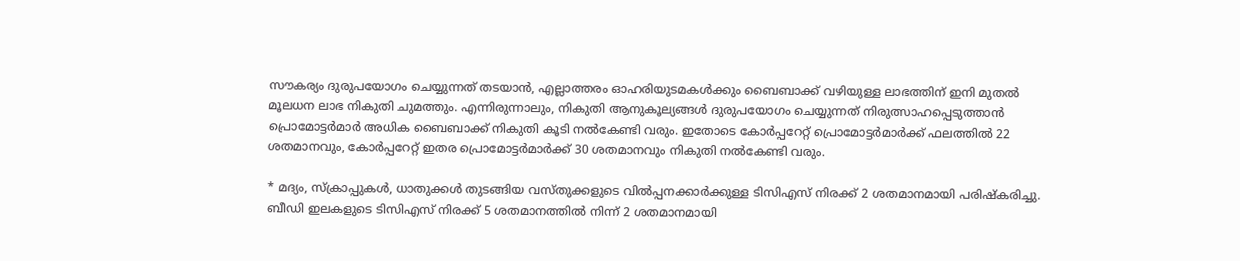സൗകര്യം ദുരുപയോഗം ചെയ്യുന്നത് തടയാൻ, എല്ലാത്തരം ഓഹരിയുടമകൾക്കും ബൈബാക്ക് വഴിയുള്ള ലാഭത്തിന് ഇനി മുതൽ മൂലധന ലാഭ നികുതി ചുമത്തും. എന്നിരുന്നാലും, നികുതി ആനുകൂല്യങ്ങൾ ദുരുപയോഗം ചെയ്യുന്നത് നിരുത്സാഹപ്പെടുത്താൻ പ്രൊമോട്ടർമാർ അധിക ബൈബാക്ക് നികുതി കൂടി നൽകേണ്ടി വരും. ഇതോടെ കോർപ്പറേറ്റ് പ്രൊമോട്ടർമാർക്ക് ഫലത്തിൽ 22 ശതമാനവും, കോർപ്പറേറ്റ് ഇതര പ്രൊമോട്ടർമാർക്ക് 30 ശതമാനവും നികുതി നൽകേണ്ടി വരും.

* മദ്യം, സ്ക്രാപ്പുകൾ, ധാതുക്കൾ തുടങ്ങിയ വസ്തുക്കളുടെ വിൽപ്പനക്കാർക്കുള്ള ടിസിഎസ് നിരക്ക് 2 ശതമാനമായി പരിഷ്കരിച്ചു. ബീഡി ഇലകളുടെ ടിസിഎസ് നിരക്ക് 5 ശതമാനത്തിൽ നിന്ന് 2 ശതമാനമായി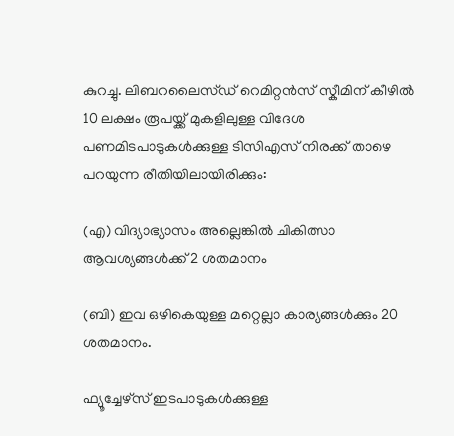കുറച്ചു. ലിബറലൈസ്ഡ് റെമിറ്റൻസ് സ്കീമിന് കീഴിൽ 10 ലക്ഷം രൂപയ്ക്ക് മുകളിലുള്ള വിദേശ പണമിടപാടുകൾക്കുള്ള ടിസിഎസ് നിരക്ക് താഴെ പറയുന്ന രീതിയിലായിരിക്കും:

(എ) വിദ്യാഭ്യാസം അല്ലെങ്കിൽ ചികിത്സാ ആവശ്യങ്ങൾക്ക് 2 ശതമാനം

(ബി) ഇവ ഒഴികെയുള്ള മറ്റെല്ലാ കാര്യങ്ങൾക്കും 20 ശതമാനം.

ഫ്യൂച്ചേഴ്സ് ഇടപാടുകൾക്കുള്ള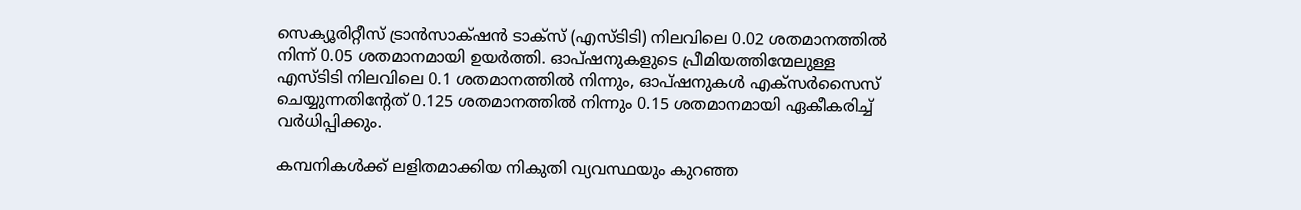സെക്യൂരിറ്റീസ് ട്രാൻസാക്‌ഷൻ ടാക്സ് (എസ്ടിടി) നിലവിലെ 0.02 ശതമാനത്തിൽ നിന്ന് 0.05 ശതമാനമായി ഉയർത്തി. ഓപ്ഷനുകളുടെ പ്രീമിയത്തിന്മേലുള്ള എസ്ടിടി നിലവിലെ 0.1 ശതമാനത്തിൽ നിന്നും, ഓപ്ഷനുകൾ എക്സർസൈസ് ചെയ്യുന്നതിന്‍റേത് 0.125 ശതമാനത്തിൽ നിന്നും 0.15 ശതമാനമായി ഏകീകരിച്ച് വർധിപ്പിക്കും.

കമ്പനികൾക്ക് ലളിതമാക്കിയ നികുതി വ്യവസ്ഥയും കുറഞ്ഞ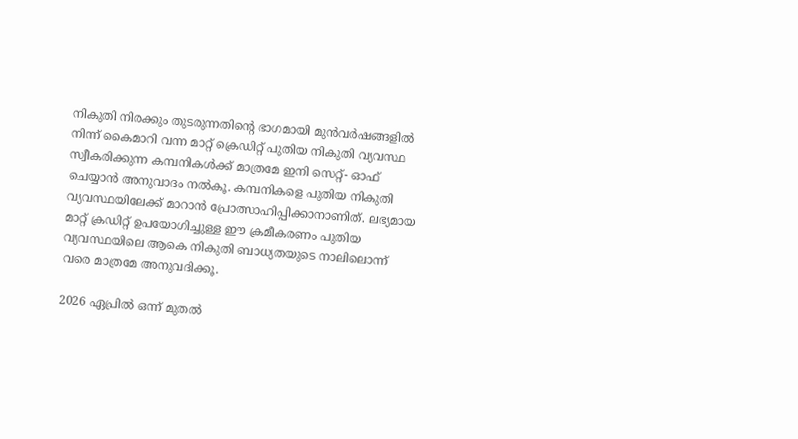നികുതി നിരക്കും തുടരുന്നതിന്‍റെ ഭാഗമായി മുൻവർഷങ്ങളിൽ നിന്ന് കൈമാറി വന്ന മാറ്റ് ക്രെഡിറ്റ് പുതിയ നികുതി വ്യവസ്ഥ സ്വീകരിക്കുന്ന കമ്പനികൾക്ക് മാത്രമേ ഇനി സെറ്റ്- ഓഫ് ചെയ്യാൻ അനുവാദം നൽകൂ. കമ്പനികളെ പുതിയ നികുതി വ്യവസ്ഥയിലേക്ക് മാറാൻ പ്രോത്സാഹിപ്പിക്കാനാണിത്. ലഭ്യമായ മാറ്റ് ക്രഡിറ്റ് ഉപയോഗിച്ചുള്ള ഈ ക്രമീകരണം പുതിയ വ്യവസ്ഥയിലെ ആകെ നികുതി ബാധ്യതയുടെ നാലിലൊന്ന് വരെ മാത്രമേ അനുവദിക്കൂ.

2026 ഏപ്രിൽ ഒന്ന് മുതൽ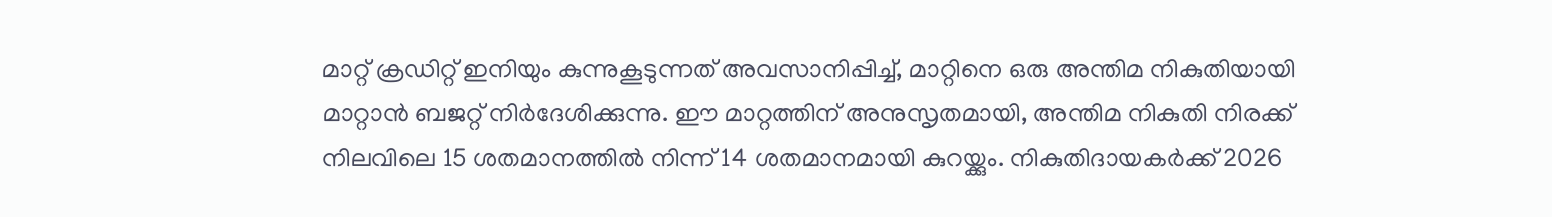മാറ്റ് ക്രഡിറ്റ് ഇനിയും കുന്നുകൂടുന്നത് അവസാനിപ്പിച്ച്, മാറ്റിനെ ഒരു അന്തിമ നികുതിയായി മാറ്റാൻ ബജറ്റ് നിർദേശിക്കുന്നു. ഈ മാറ്റത്തിന് അനുസൃതമായി, അന്തിമ നികുതി നിരക്ക് നിലവിലെ 15 ശതമാനത്തിൽ നിന്ന് 14 ശതമാനമായി കുറയ്ക്കും. നികുതിദായകർക്ക് 2026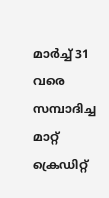മാർച്ച് 31 വരെ സമ്പാദിച്ച മാറ്റ് ക്രെഡിറ്റ്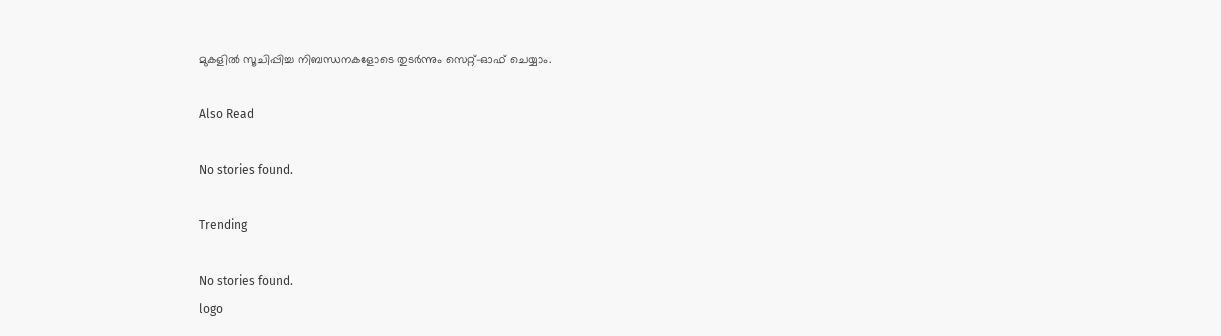മുകളിൽ സൂചിപ്പിച്ച നിബന്ധനകളോടെ തുടർന്നും സെറ്റ്-ഓഫ് ചെയ്യാം.

Also Read

No stories found.

Trending

No stories found.
logo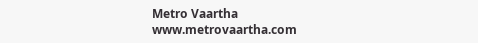Metro Vaartha
www.metrovaartha.com